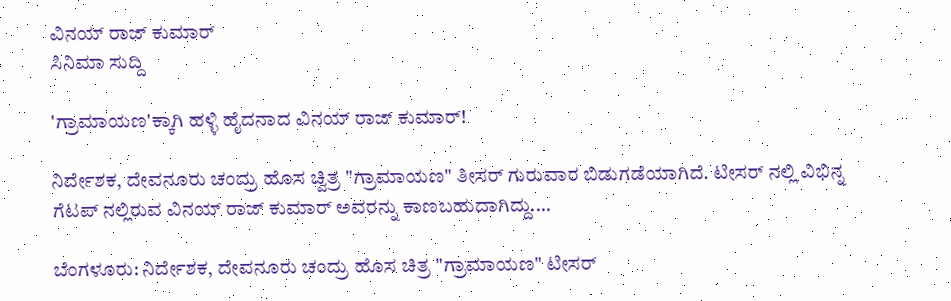ವಿನಯ್ ರಾಜ್ ಕುಮಾರ್
ಸಿನಿಮಾ ಸುದ್ದಿ

'ಗ್ರಾಮಾಯಣ'ಕ್ಕಾಗಿ ಹಳ್ಳಿ ಹೈದನಾದ ವಿನಯ್ ರಾಜ್ ಕುಮಾರ್!

ನಿರ್ದೇಶಕ, ದೇವನೂರು ಚಂದ್ರು ಹೊಸ ಚ್ವಿತ್ರ "ಗ್ರಾಮಾಯಣ" ತೀಸರ್ ಗುರುವಾರ ಬಿಡುಗಡೆಯಾಗಿದೆ. ಟೀಸರ್ ನಲ್ಲಿ ವಿಭಿನ್ನ ಗೆಟಪ್ ನಲ್ಲಿರುವ ವಿನಯ್ ರಾಜ್ ಕುಮಾರ್ ಅವರನ್ನು ಕಾಣಬಹುದಾಗಿದ್ದು....

ಬೆಂಗಳೂರು: ನಿರ್ದೇಶಕ, ದೇವನೂರು ಚಂದ್ರು ಹೊಸ ಚಿತ್ರ "ಗ್ರಾಮಾಯಣ" ಟೀಸರ್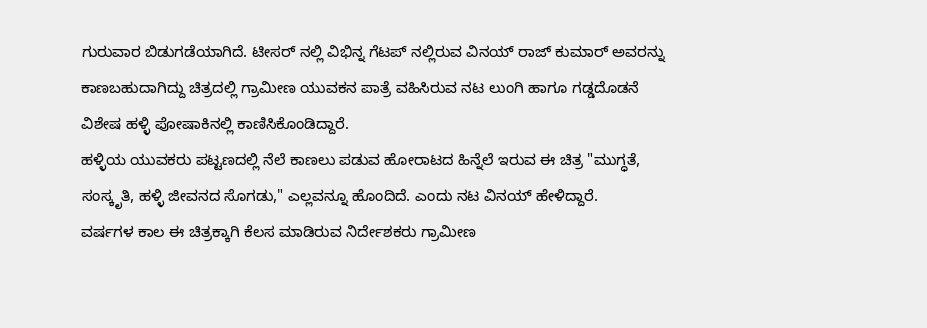ಗುರುವಾರ ಬಿಡುಗಡೆಯಾಗಿದೆ. ಟೀಸರ್ ನಲ್ಲಿ ವಿಭಿನ್ನ ಗೆಟಪ್ ನಲ್ಲಿರುವ ವಿನಯ್ ರಾಜ್ ಕುಮಾರ್ ಅವರನ್ನು ಕಾಣಬಹುದಾಗಿದ್ದು ಚಿತ್ರದಲ್ಲಿ ಗ್ರಾಮೀಣ ಯುವಕನ ಪಾತ್ರೆ ವಹಿಸಿರುವ ನಟ ಲುಂಗಿ ಹಾಗೂ ಗಡ್ಡದೊಡನೆ ವಿಶೇಷ ಹಳ್ಳಿ ಪೋಷಾಕಿನಲ್ಲಿ ಕಾಣಿಸಿಕೊಂಡಿದ್ದಾರೆ.
ಹಳ್ಳಿಯ ಯುವಕರು ಪಟ್ಟಣದಲ್ಲಿ ನೆಲೆ ಕಾಣಲು ಪಡುವ ಹೋರಾಟದ ಹಿನ್ನೆಲೆ ಇರುವ ಈ ಚಿತ್ರ "ಮುಗ್ಧತೆ, ಸಂಸ್ಕೃತಿ, ಹಳ್ಳಿ ಜೀವನದ ಸೊಗಡು," ಎಲ್ಲವನ್ನೂ ಹೊಂದಿದೆ. ಎಂದು ನಟ ವಿನಯ್ ಹೇಳಿದ್ದಾರೆ.
ವರ್ಷಗಳ ಕಾಲ ಈ ಚಿತ್ರಕ್ಕಾಗಿ ಕೆಲಸ ಮಾಡಿರುವ ನಿರ್ದೇಶಕರು ಗ್ರಾಮೀಣ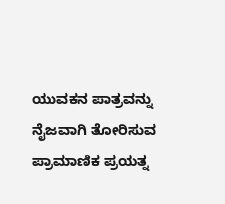ಯುವಕನ ಪಾತ್ರವನ್ನು ನೈಜವಾಗಿ ತೋರಿಸುವ ಪ್ರಾಮಾಣಿಕ ಪ್ರಯತ್ನ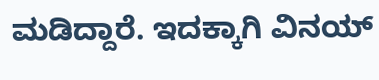ಮಡಿದ್ದಾರೆ. ಇದಕ್ಕಾಗಿ ವಿನಯ್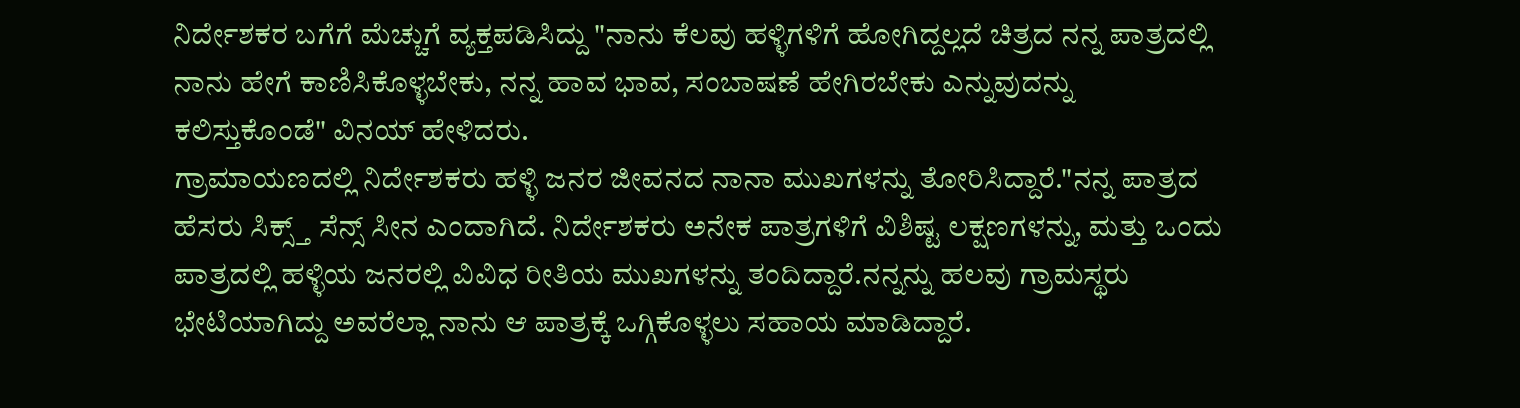ನಿರ್ದೇಶಕರ ಬಗೆಗೆ ಮೆಚ್ಚುಗೆ ವ್ಯಕ್ತಪಡಿಸಿದ್ದು "ನಾನು ಕೆಲವು ಹಳ್ಳಿಗಳಿಗೆ ಹೋಗಿದ್ದಲ್ಲದೆ ಚಿತ್ರದ ನನ್ನ ಪಾತ್ರದಲ್ಲಿ ನಾನು ಹೇಗೆ ಕಾಣಿಸಿಕೊಳ್ಳಬೇಕು, ನನ್ನ ಹಾವ ಭಾವ, ಸಂಬಾಷಣೆ ಹೇಗಿರಬೇಕು ಎನ್ನುವುದನ್ನು ಕಲಿಸ್ತುಕೊಂಡೆ" ವಿನಯ್ ಹೇಳಿದರು.
ಗ್ರಾಮಾಯಣದಲ್ಲಿ ನಿರ್ದೇಶಕರು ಹಳ್ಳಿ ಜನರ ಜೀವನದ ನಾನಾ ಮುಖಗಳನ್ನು ತೋರಿಸಿದ್ದಾರೆ."ನನ್ನ ಪಾತ್ರದ ಹೆಸರು ಸಿಕ್ಸ್ತ್ ಸೆನ್ಸ್ ಸೀನ ಎಂದಾಗಿದೆ. ನಿರ್ದೇಶಕರು ಅನೇಕ ಪಾತ್ರಗಳಿಗೆ ವಿಶಿಷ್ಟ ಲಕ್ಷಣಗಳನ್ನು, ಮತ್ತು ಒಂದು ಪಾತ್ರದಲ್ಲಿ ಹಳ್ಳಿಯ ಜನರಲ್ಲಿ ವಿವಿಧ ರೀತಿಯ ಮುಖಗಳನ್ನು ತಂದಿದ್ದಾರೆ.ನನ್ನನ್ನು ಹಲವು ಗ್ರಾಮಸ್ಥರು ಭೇಟಿಯಾಗಿದ್ದು ಅವರೆಲ್ಲಾ ನಾನು ಆ ಪಾತ್ರಕ್ಕೆ ಒಗ್ಗಿಕೊಳ್ಳಲು ಸಹಾಯ ಮಾಡಿದ್ದಾರೆ.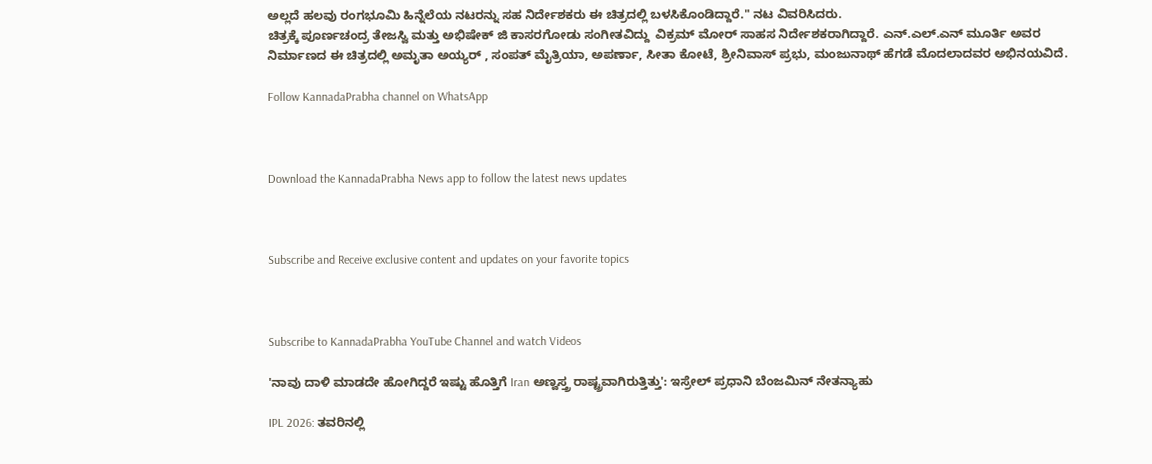ಅಲ್ಲದೆ ಹಲವು ರಂಗಭೂಮಿ ಹಿನ್ನೆಲೆಯ ನಟರನ್ನು ಸಹ ನಿರ್ದೇಶಕರು ಈ ಚಿತ್ರದಲ್ಲಿ ಬಳಸಿಕೊಂಡಿದ್ದಾರೆ." ನಟ ವಿವರಿಸಿದರು.
ಚಿತ್ರಕ್ಕೆ ಪೂರ್ಣಚಂದ್ರ ತೇಜಸ್ವಿ ಮತ್ತು ಅಭಿಷೇಕ್ ಜಿ ಕಾಸರಗೋಡು ಸಂಗೀತವಿದ್ದು  ವಿಕ್ರಮ್ ಮೋರ್ ಸಾಹಸ ನಿರ್ದೇಶಕರಾಗಿದ್ದಾರೆ. ಎನ್.ಎಲ್.ಎನ್ ಮೂರ್ತಿ ಅವರ ನಿರ್ಮಾಣದ ಈ ಚಿತ್ರದಲ್ಲಿ ಅಮೃತಾ ಅಯ್ಯರ್ , ಸಂಪತ್ ಮೈತ್ರಿಯಾ, ಅಪರ್ಣಾ, ಸೀತಾ ಕೋಟೆ, ಶ್ರೀನಿವಾಸ್ ಪ್ರಭು, ಮಂಜುನಾಥ್ ಹೆಗಡೆ ಮೊದಲಾದವರ ಅಭಿನಯವಿದೆ.

Follow KannadaPrabha channel on WhatsApp



Download the KannadaPrabha News app to follow the latest news updates



Subscribe and Receive exclusive content and updates on your favorite topics



Subscribe to KannadaPrabha YouTube Channel and watch Videos

'ನಾವು ದಾಳಿ ಮಾಡದೇ ಹೋಗಿದ್ದರೆ ಇಷ್ಟು ಹೊತ್ತಿಗೆ Iran ಅಣ್ವಸ್ತ್ರ ರಾಷ್ಟ್ರವಾಗಿರುತ್ತಿತ್ತು': ಇಸ್ರೇಲ್ ಪ್ರಧಾನಿ ಬೆಂಜಮಿನ್ ನೇತನ್ಯಾಹು

IPL 2026: ತವರಿನಲ್ಲಿ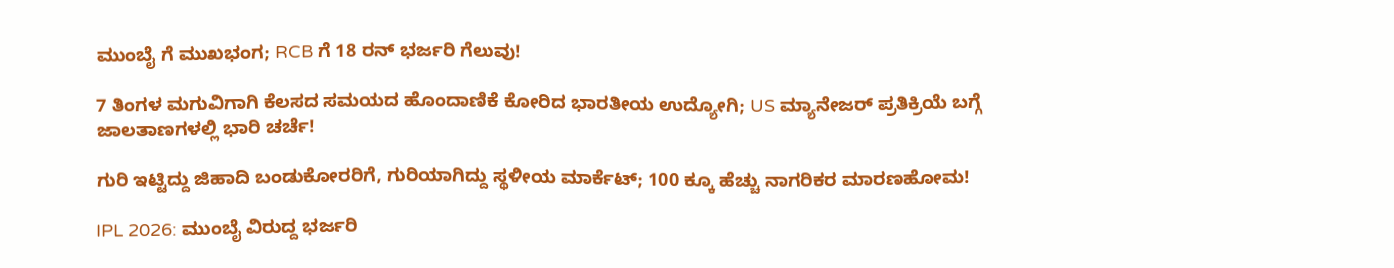ಮುಂಬೈ ಗೆ ಮುಖಭಂಗ; RCB ಗೆ 18 ರನ್ ಭರ್ಜರಿ ಗೆಲುವು!

7 ತಿಂಗಳ ಮಗುವಿಗಾಗಿ ಕೆಲಸದ ಸಮಯದ ಹೊಂದಾಣಿಕೆ ಕೋರಿದ ಭಾರತೀಯ ಉದ್ಯೋಗಿ; US ಮ್ಯಾನೇಜರ್ ಪ್ರತಿಕ್ರಿಯೆ ಬಗ್ಗೆ ಜಾಲತಾಣಗಳಲ್ಲಿ ಭಾರಿ ಚರ್ಚೆ!

ಗುರಿ ಇಟ್ಟಿದ್ದು ಜಿಹಾದಿ ಬಂಡುಕೋರರಿಗೆ, ಗುರಿಯಾಗಿದ್ದು ಸ್ಥಳೀಯ ಮಾರ್ಕೆಟ್; 100 ಕ್ಕೂ ಹೆಚ್ಚು ನಾಗರಿಕರ ಮಾರಣಹೋಮ!

IPL 2026: ಮುಂಬೈ ವಿರುದ್ದ ಭರ್ಜರಿ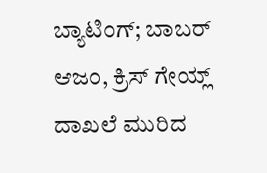ಬ್ಯಾಟಿಂಗ್; ಬಾಬರ್ ಆಜಂ, ಕ್ರಿಸ್ ಗೇಯ್ಲ್ ದಾಖಲೆ ಮುರಿದ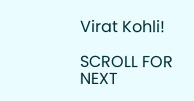Virat Kohli!

SCROLL FOR NEXT